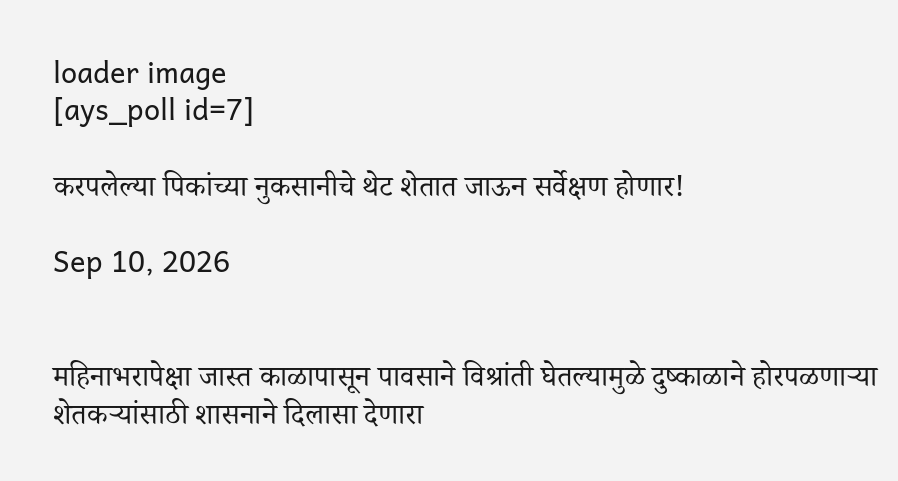loader image
[ays_poll id=7]

करपलेल्या पिकांच्या नुकसानीचे थेट शेतात जाऊन सर्वेक्षण होणार!

Sep 10, 2026


महिनाभरापेक्षा जास्त काळापासून पावसाने विश्रांती घेतल्यामुळे दुष्काळाने होरपळणाऱ्या शेतकऱ्यांसाठी शासनाने दिलासा देणारा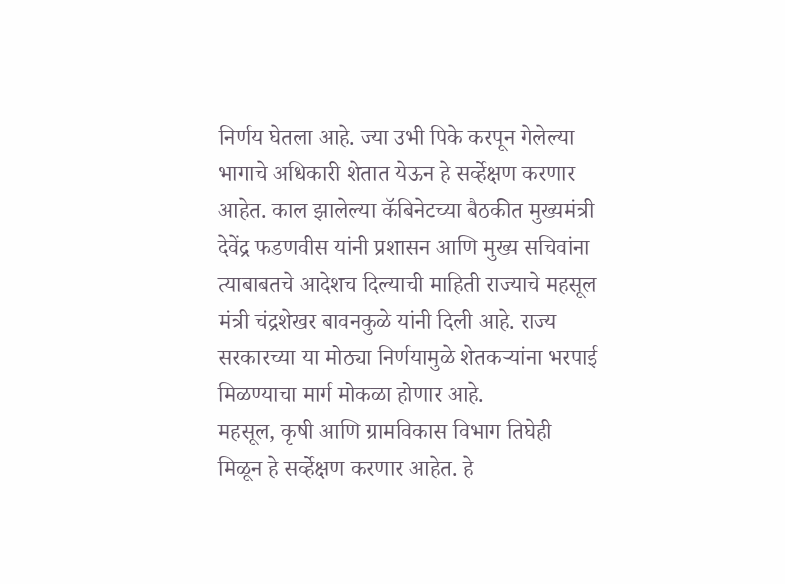निर्णय घेतला आहे. ज्या उभी पिके करपून गेलेल्या भागाचे अधिकारी शेतात येऊन हे सर्व्हेक्षण करणार आहेत. काल झालेल्या कॅबिनेटच्या बैठकीत मुख्यमंत्री देवेंद्र फडणवीस यांनी प्रशासन आणि मुख्य सचिवांना त्याबाबतचे आदेशच दिल्याची माहिती राज्याचे महसूल मंत्री चंद्रशेखर बावनकुळे यांनी दिली आहे. राज्य सरकारच्या या मोठ्या निर्णयामुळे शेतकऱ्यांना भरपाई मिळण्याचा मार्ग मोकळा होणार आहे.
महसूल, कृषी आणि ग्रामविकास विभाग तिघेही मिळून हे सर्व्हेक्षण करणार आहेत. हे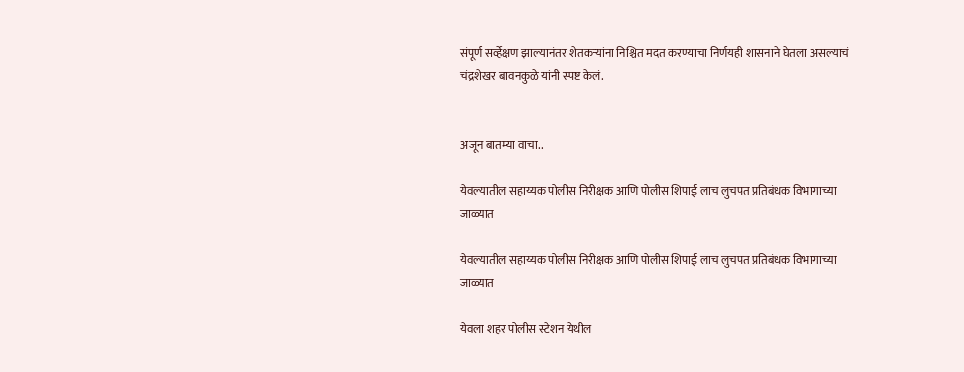संपूर्ण सर्व्हेक्षण झाल्यानंतर शेतकऱ्यांना निश्चित मदत करण्याचा निर्णयही शासनाने घेतला असल्याचं चंद्रशेखर बावनकुळे यांनी स्पष्ट केलं.


अजून बातम्या वाचा..

येवल्यातील सहाय्यक पोलीस निरीक्षक आणि पोलीस शिपाई लाच लुचपत प्रतिबंधक विभागाच्या जाळ्यात

येवल्यातील सहाय्यक पोलीस निरीक्षक आणि पोलीस शिपाई लाच लुचपत प्रतिबंधक विभागाच्या जाळ्यात

येवला शहर पोलीस स्टेशन येथील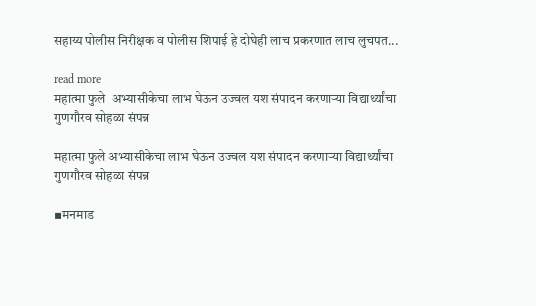सहाय्य पोलीस निरीक्षक व पोलीस शिपाई हे दोघेही लाच प्रकरणात लाच लुचपत...

read more
महात्मा फुले  अभ्यासीकेचा लाभ घेऊन उज्वल यश संपादन करणाऱ्या विद्यार्थ्यांचा गुणगौरव सोहळा संपन्न

महात्मा फुले अभ्यासीकेचा लाभ घेऊन उज्वल यश संपादन करणाऱ्या विद्यार्थ्यांचा गुणगौरव सोहळा संपन्न

▪मनमाड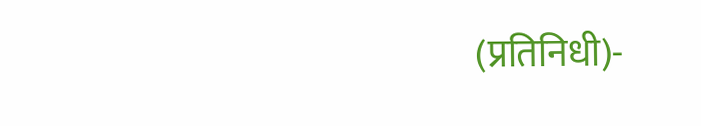(प्रतिनिधी)-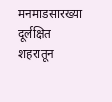मनमाडसारख्या दूर्लक्षित शहरातून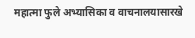महात्मा फुले अभ्यासिका व वाचनालयासारखे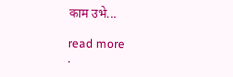काम उभे...

read more
.